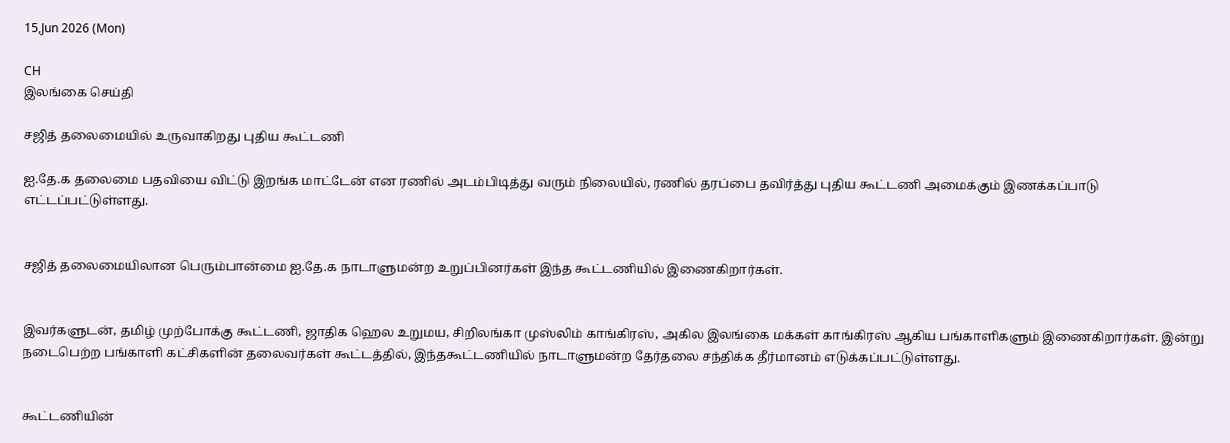15,Jun 2026 (Mon)

CH
இலங்கை செய்தி

சஜித் தலைமையில் உருவாகிறது புதிய கூட்டணி

ஐ.தே.க தலைமை பதவியை விட்டு இறங்க மாட்டேன் என ரணில் அடம்பிடித்து வரும் நிலையில், ரணில் தரப்பை தவிர்த்து புதிய கூட்டணி அமைக்கும் இணக்கப்பாடு எட்டப்பட்டுள்ளது.


சஜித் தலைமையிலான பெரும்பான்மை ஐ.தே.க நாடாளுமன்ற உறுப்பினர்கள் இந்த கூட்டணியில் இணைகிறார்கள்.


இவர்களுடன், தமிழ் முற்போக்கு கூட்டணி, ஜாதிக ஹெல உறுமய, சிறிலங்கா முஸ்லிம் காங்கிரஸ், அகில இலங்கை மக்கள் காங்கிரஸ் ஆகிய பங்காளிகளும் இணைகிறார்கள். இன்று நடைபெற்ற பங்காளி கட்சிகளின் தலைவர்கள் கூட்டத்தில், இந்தகூட்டணியில் நாடாளுமன்ற தேர்தலை சந்திக்க தீர்மானம் எடுக்கப்பட்டுள்ளது.


கூட்டணியின்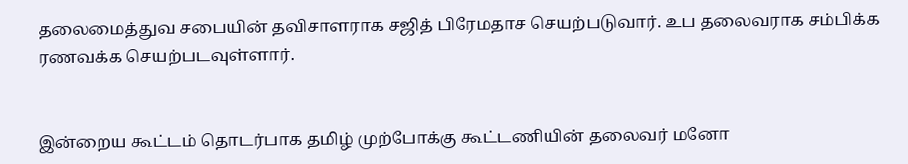தலைமைத்துவ சபையின் தவிசாளராக சஜித் பிரேமதாச செயற்படுவார். உப தலைவராக சம்பிக்க ரணவக்க செயற்படவுள்ளார்.


இன்றைய கூட்டம் தொடர்பாக தமிழ் முற்போக்கு கூட்டணியின் தலைவர் மனோ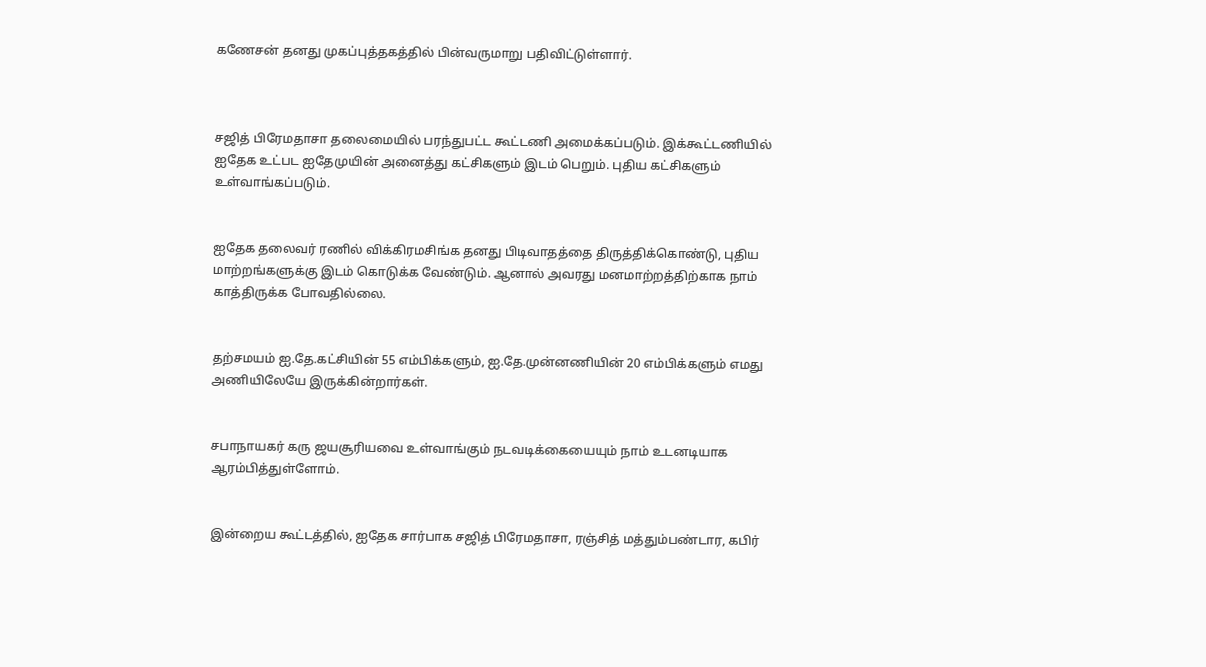கணேசன் தனது முகப்புத்தகத்தில் பின்வருமாறு பதிவிட்டுள்ளார்.



சஜித் பிரேமதாசா தலைமையில் பரந்துபட்ட கூட்டணி அமைக்கப்படும். இக்கூட்டணியில் ஐதேக உட்பட ஐதேமுயின் அனைத்து கட்சிகளும் இடம் பெறும். புதிய கட்சிகளும் உள்வாங்கப்படும்.


ஐதேக தலைவர் ரணில் விக்கிரமசிங்க தனது பிடிவாதத்தை திருத்திக்கொண்டு, புதிய மாற்றங்களுக்கு இடம் கொடுக்க வேண்டும். ஆனால் அவரது மனமாற்றத்திற்காக நாம் காத்திருக்க போவதில்லை.


தற்சமயம் ஐ.தே.கட்சியின் 55 எம்பிக்களும், ஐ.தே.முன்னணியின் 20 எம்பிக்களும் எமது அணியிலேயே இருக்கின்றார்கள்.


சபாநாயகர் கரு ஜயசூரியவை உள்வாங்கும் நடவடிக்கையையும் நாம் உடனடியாக ஆரம்பித்துள்ளோம்.


இன்றைய கூட்டத்தில், ஐதேக சார்பாக சஜித் பிரேமதாசா, ரஞ்சித் மத்தும்பண்டார, கபிர்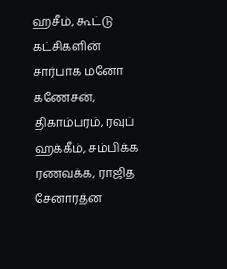ஹசீம், கூட்டு கட்சிகளின் சார்பாக மனோ கணேசன், திகாம்பரம், ரவுப் ஹக்கீம், சம்பிக்க ரணவக்க, ராஜித சேனாரத்ன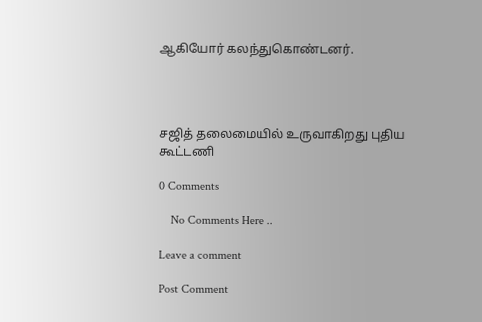ஆகியோர் கலந்துகொண்டனர்.




சஜித் தலைமையில் உருவாகிறது புதிய கூட்டணி

0 Comments

    No Comments Here ..

Leave a comment

Post Comment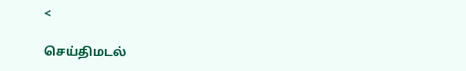<

செய்திமடல்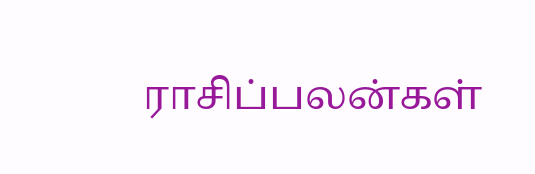ராசிப்பலன்கள்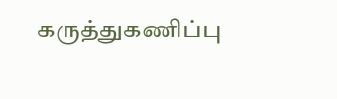கருத்துகணிப்பு